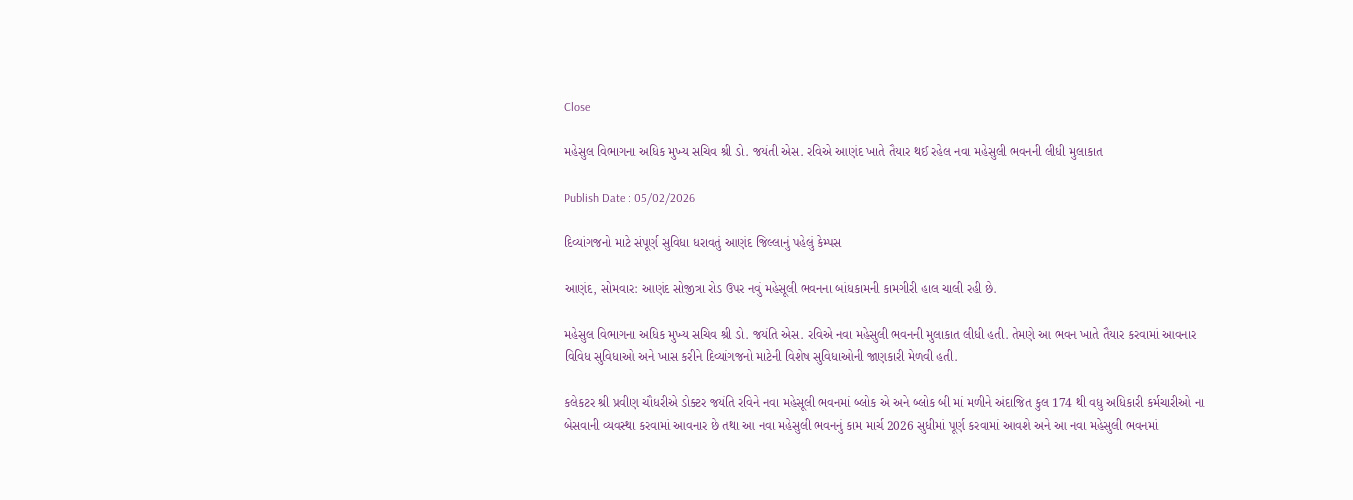Close

મહેસુલ વિભાગના અધિક મુખ્ય સચિવ શ્રી ડો. જયંતી એસ. રવિએ આણંદ ખાતે તૈયાર થઈ રહેલ નવા મહેસુલી ભવનની લીધી મુલાકાત

Publish Date : 05/02/2026

દિવ્યાંગજનો માટે સંપૂર્ણ સુવિધા ધરાવતું આણંદ જિલ્લાનું પહેલું કેમ્પસ

આણંદ, સોમવાર: આણંદ સોજીત્રા રોડ ઉપર નવું મહેસૂલી ભવનના બાંધકામની કામગીરી હાલ ચાલી રહી છે.

મહેસુલ વિભાગના અધિક મુખ્ય સચિવ શ્રી ડો. જયંતિ એસ. રવિએ નવા મહેસુલી ભવનની મુલાકાત લીધી હતી. તેમણે આ ભવન ખાતે તૈયાર કરવામાં આવનાર વિવિધ સુવિધાઓ અને ખાસ કરીને દિવ્યાંગજનો માટેની વિશેષ સુવિધાઓની જાણકારી મેળવી હતી.

કલેકટર શ્રી પ્રવીણ ચૌધરીએ ડોક્ટર જયંતિ રવિને નવા મહેસૂલી ભવનમાં બ્લોક એ અને બ્લોક બી માં મળીને અંદાજિત કુલ 174 થી વધુ અધિકારી કર્મચારીઓ ના બેસવાની વ્યવસ્થા કરવામાં આવનાર છે તથા આ નવા મહેસુલી ભવનનું કામ માર્ચ 2026 સુધીમાં પૂર્ણ કરવામાં આવશે અને આ નવા મહેસુલી ભવનમાં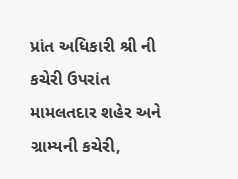પ્રાંત અધિકારી શ્રી ની કચેરી ઉપરાંત મામલતદાર શહેર અને ગ્રામ્યની કચેરી,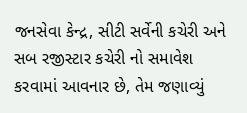જનસેવા કેન્દ્ર, સીટી સર્વેની કચેરી અને સબ રજીસ્ટાર કચેરી નો સમાવેશ કરવામાં આવનાર છે, તેમ જણાવ્યું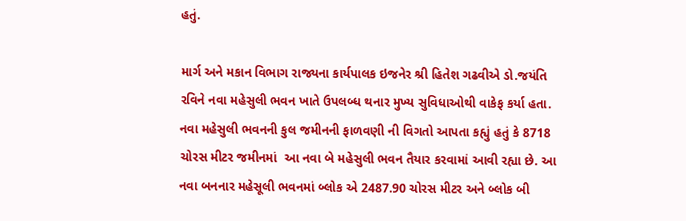હતું.

માર્ગ અને મકાન વિભાગ રાજ્યના કાર્યપાલક ઇજનેર શ્રી હિતેશ ગઢવીએ ડો.જયંતિ રવિને નવા મહેસુલી ભવન ખાતે ઉપલબ્ધ થનાર મુખ્ય સુવિધાઓથી વાકેફ કર્યા હતા. નવા મહેસુલી ભવનની કુલ જમીનની ફાળવણી ની વિગતો આપતા કહ્યું હતું કે 8718 ચોરસ મીટર જમીનમાં  આ નવા બે મહેસુલી ભવન તૈયાર કરવામાં આવી રહ્યા છે. આ નવા બનનાર મહેસૂલી ભવનમાં બ્લોક એ 2487.90 ચોરસ મીટર અને બ્લોક બી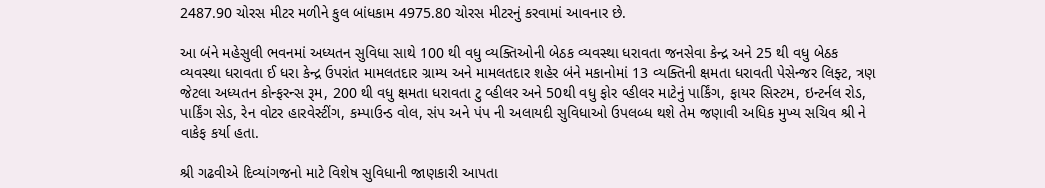2487.90 ચોરસ મીટર મળીને કુલ બાંધકામ 4975.80 ચોરસ મીટરનું કરવામાં આવનાર છે.

આ બંને મહેસુલી ભવનમાં અધ્યતન સુવિધા સાથે 100 થી વધુ વ્યક્તિઓની બેઠક વ્યવસ્થા ધરાવતા જનસેવા કેન્દ્ર અને 25 થી વધુ બેઠક વ્યવસ્થા ધરાવતા ઈ ધરા કેન્દ્ર ઉપરાંત મામલતદાર ગ્રામ્ય અને મામલતદાર શહેર બંને મકાનોમાં 13 વ્યક્તિની ક્ષમતા ધરાવતી પેસેન્જર લિફ્ટ, ત્રણ જેટલા અધ્યતન કોન્ફરન્સ રૂમ, 200 થી વધુ ક્ષમતા ધરાવતા ટુ વ્હીલર અને 50થી વધુ ફોર વ્હીલર માટેનું પાર્કિંગ, ફાયર સિસ્ટમ, ઇન્ટર્નલ રોડ, પાર્કિંગ સેડ, રેન વોટર હારવેસ્ટીંગ, કમ્પાઉન્ડ વોલ, સંપ અને પંપ ની અલાયદી સુવિધાઓ ઉપલબ્ધ થશે તેમ જણાવી અધિક મુખ્ય સચિવ શ્રી ને વાકેફ કર્યા હતા.

શ્રી ગઢવીએ દિવ્યાંગજનો માટે વિશેષ સુવિધાની જાણકારી આપતા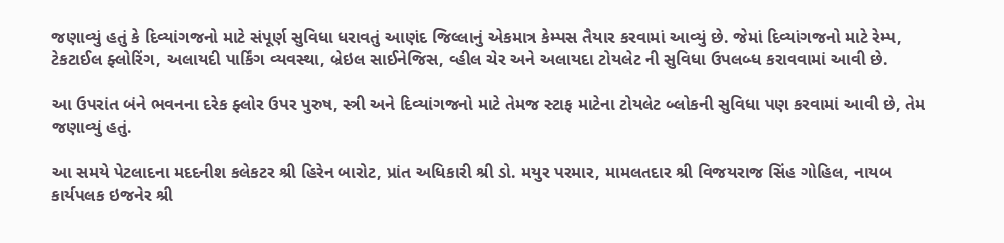જણાવ્યું હતું કે દિવ્યાંગજનો માટે સંપૂર્ણ સુવિધા ધરાવતું આણંદ જિલ્લાનું એકમાત્ર કેમ્પસ તૈયાર કરવામાં આવ્યું છે. જેમાં દિવ્યાંગજનો માટે રેમ્પ, ટેકટાઈલ ફ્લોરિંગ, અલાયદી પાર્કિંગ વ્યવસ્થા, બ્રેઇલ સાઈનેજિસ, વ્હીલ ચેર અને અલાયદા ટોયલેટ ની સુવિધા ઉપલબ્ધ કરાવવામાં આવી છે.

આ ઉપરાંત બંને ભવનના દરેક ફ્લોર ઉપર પુરુષ, સ્ત્રી અને દિવ્યાંગજનો માટે તેમજ સ્ટાફ માટેના ટોયલેટ બ્લોકની સુવિધા પણ કરવામાં આવી છે, તેમ જણાવ્યું હતું.

આ સમયે પેટલાદના મદદનીશ કલેકટર શ્રી હિરેન બારોટ, પ્રાંત અધિકારી શ્રી ડો. મયુર પરમાર, મામલતદાર શ્રી વિજયરાજ સિંહ ગોહિલ, નાયબ કાર્યપલક ઇજનેર શ્રી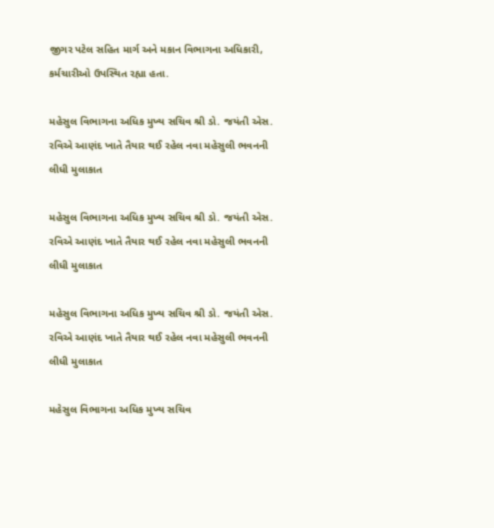જીગર પટેલ સહિત માર્ગ અને મકાન વિભાગના અધિકારી, કર્મચારીઓ ઉપસ્થિત રહ્યા હતા.

મહેસુલ વિભાગના અધિક મુખ્ય સચિવ શ્રી ડો. જયંતી એસ. રવિએ આણંદ ખાતે તૈયાર થઈ રહેલ નવા મહેસુલી ભવનની લીધી મુલાકાત

મહેસુલ વિભાગના અધિક મુખ્ય સચિવ શ્રી ડો. જયંતી એસ. રવિએ આણંદ ખાતે તૈયાર થઈ રહેલ નવા મહેસુલી ભવનની લીધી મુલાકાત

મહેસુલ વિભાગના અધિક મુખ્ય સચિવ શ્રી ડો. જયંતી એસ. રવિએ આણંદ ખાતે તૈયાર થઈ રહેલ નવા મહેસુલી ભવનની લીધી મુલાકાત

મહેસુલ વિભાગના અધિક મુખ્ય સચિવ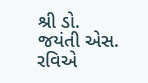શ્રી ડો. જયંતી એસ. રવિએ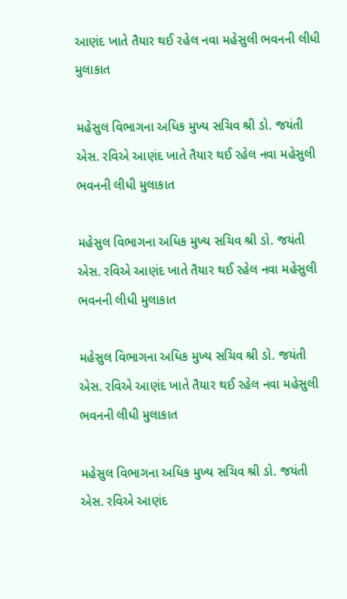આણંદ ખાતે તૈયાર થઈ રહેલ નવા મહેસુલી ભવનની લીધી મુલાકાત

મહેસુલ વિભાગના અધિક મુખ્ય સચિવ શ્રી ડો. જયંતી એસ. રવિએ આણંદ ખાતે તૈયાર થઈ રહેલ નવા મહેસુલી ભવનની લીધી મુલાકાત

મહેસુલ વિભાગના અધિક મુખ્ય સચિવ શ્રી ડો. જયંતી એસ. રવિએ આણંદ ખાતે તૈયાર થઈ રહેલ નવા મહેસુલી ભવનની લીધી મુલાકાત

મહેસુલ વિભાગના અધિક મુખ્ય સચિવ શ્રી ડો. જયંતી એસ. રવિએ આણંદ ખાતે તૈયાર થઈ રહેલ નવા મહેસુલી ભવનની લીધી મુલાકાત

મહેસુલ વિભાગના અધિક મુખ્ય સચિવ શ્રી ડો. જયંતી એસ. રવિએ આણંદ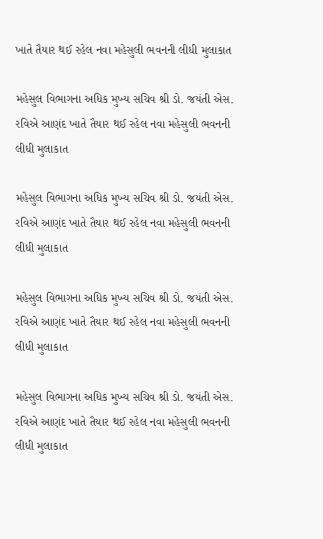ખાતે તૈયાર થઈ રહેલ નવા મહેસુલી ભવનની લીધી મુલાકાત

મહેસુલ વિભાગના અધિક મુખ્ય સચિવ શ્રી ડો. જયંતી એસ. રવિએ આણંદ ખાતે તૈયાર થઈ રહેલ નવા મહેસુલી ભવનની લીધી મુલાકાત

મહેસુલ વિભાગના અધિક મુખ્ય સચિવ શ્રી ડો. જયંતી એસ. રવિએ આણંદ ખાતે તૈયાર થઈ રહેલ નવા મહેસુલી ભવનની લીધી મુલાકાત

મહેસુલ વિભાગના અધિક મુખ્ય સચિવ શ્રી ડો. જયંતી એસ. રવિએ આણંદ ખાતે તૈયાર થઈ રહેલ નવા મહેસુલી ભવનની લીધી મુલાકાત

મહેસુલ વિભાગના અધિક મુખ્ય સચિવ શ્રી ડો. જયંતી એસ. રવિએ આણંદ ખાતે તૈયાર થઈ રહેલ નવા મહેસુલી ભવનની લીધી મુલાકાત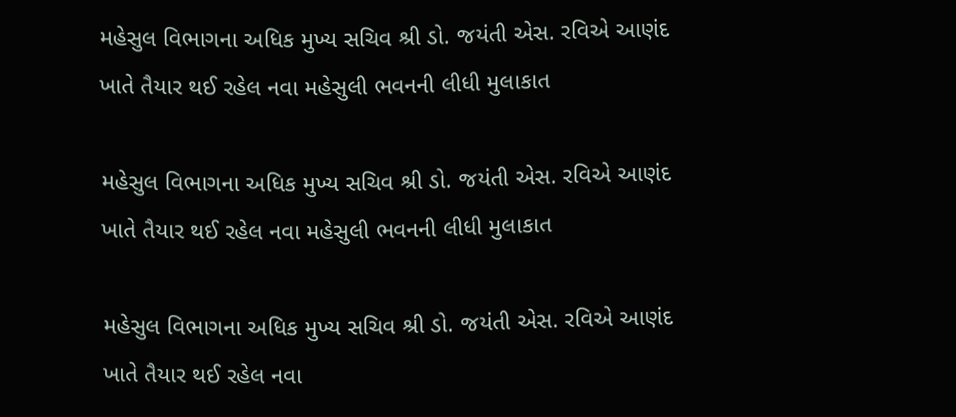મહેસુલ વિભાગના અધિક મુખ્ય સચિવ શ્રી ડો. જયંતી એસ. રવિએ આણંદ ખાતે તૈયાર થઈ રહેલ નવા મહેસુલી ભવનની લીધી મુલાકાત

મહેસુલ વિભાગના અધિક મુખ્ય સચિવ શ્રી ડો. જયંતી એસ. રવિએ આણંદ ખાતે તૈયાર થઈ રહેલ નવા મહેસુલી ભવનની લીધી મુલાકાત

મહેસુલ વિભાગના અધિક મુખ્ય સચિવ શ્રી ડો. જયંતી એસ. રવિએ આણંદ ખાતે તૈયાર થઈ રહેલ નવા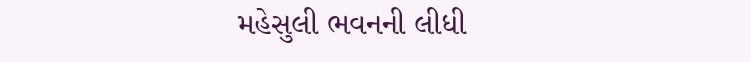મહેસુલી ભવનની લીધી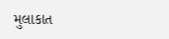મુલાકાત